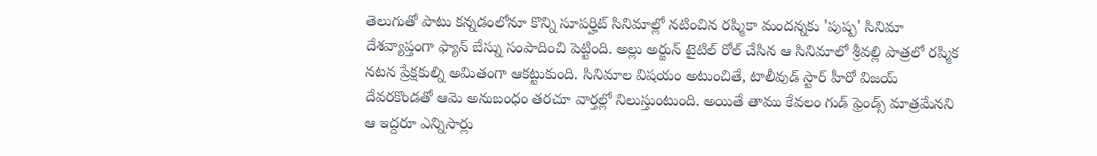తెలుగుతో పాటు కన్నడంలోనూ కొన్ని సూపర్హిట్ సినిమాల్లో నటించిన రష్మికా మందన్నకు 'పుష్ప' సినిమా దేశవ్యాప్తంగా ఫ్యాన్ బేస్ను సంపాదించి పెట్టింది. అల్లు అర్జున్ టైటిల్ రోల్ చేసిన ఆ సినిమాలో శ్రీవల్లి పాత్రలో రష్మిక నటన ప్రేక్షకుల్ని అమితంగా ఆకట్టుకుంది. సినిమాల విషయం అటుంచితే, టాలీవుడ్ స్టార్ హీరో విజయ్ దేవరకొండతో ఆమె అనుబంధం తరచూ వార్తల్లో నిలుస్తుంటుంది. అయితే తాము కేవలం గుడ్ ఫ్రెండ్స్ మాత్రమేనని ఆ ఇద్దరూ ఎన్నిసార్లు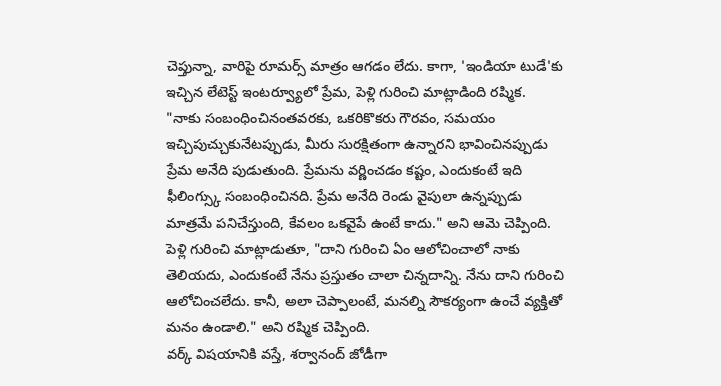చెప్తున్నా, వారిపై రూమర్స్ మాత్రం ఆగడం లేదు. కాగా, 'ఇండియా టుడే'కు ఇచ్చిన లేటెస్ట్ ఇంటర్వ్యూలో ప్రేమ, పెళ్లి గురించి మాట్లాడింది రష్మిక.
"నాకు సంబంధించినంతవరకు, ఒకరికొకరు గౌరవం, సమయం ఇచ్చిపుచ్చుకునేటప్పుడు, మీరు సురక్షితంగా ఉన్నారని భావించినప్పుడు ప్రేమ అనేది పుడుతుంది. ప్రేమను వర్ణించడం కష్టం, ఎందుకంటే ఇది ఫీలింగ్స్కు సంబంధించినది. ప్రేమ అనేది రెండు వైపులా ఉన్నప్పుడు మాత్రమే పనిచేస్తుంది, కేవలం ఒకవైపే ఉంటే కాదు." అని ఆమె చెప్పింది.
పెళ్లి గురించి మాట్లాడుతూ, "దాని గురించి ఏం ఆలోచించాలో నాకు తెలియదు, ఎందుకంటే నేను ప్రస్తుతం చాలా చిన్నదాన్ని. నేను దాని గురించి ఆలోచించలేదు. కానీ, అలా చెప్పాలంటే, మనల్ని సౌకర్యంగా ఉంచే వ్యక్తితో మనం ఉండాలి." అని రష్మిక చెప్పింది.
వర్క్ విషయానికి వస్తే, శర్వానంద్ జోడీగా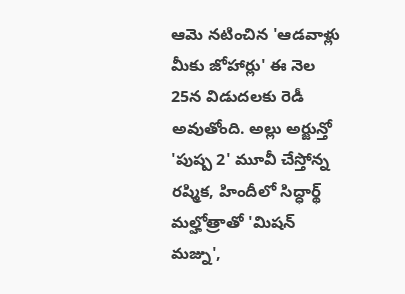ఆమె నటించిన 'ఆడవాళ్లు మీకు జోహార్లు' ఈ నెల 25న విడుదలకు రెడీ అవుతోంది. అల్లు అర్జున్తో 'పుష్ప 2' మూవీ చేస్తోన్న రష్మిక, హిందీలో సిద్ధార్థ్ మల్హోత్రాతో 'మిషన్ మజ్ను',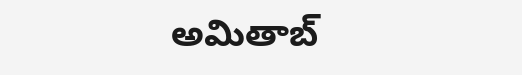అమితాబ్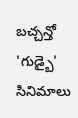బచ్చన్తో 'గుడ్బై' సినిమాలు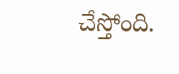చేస్తోంది.